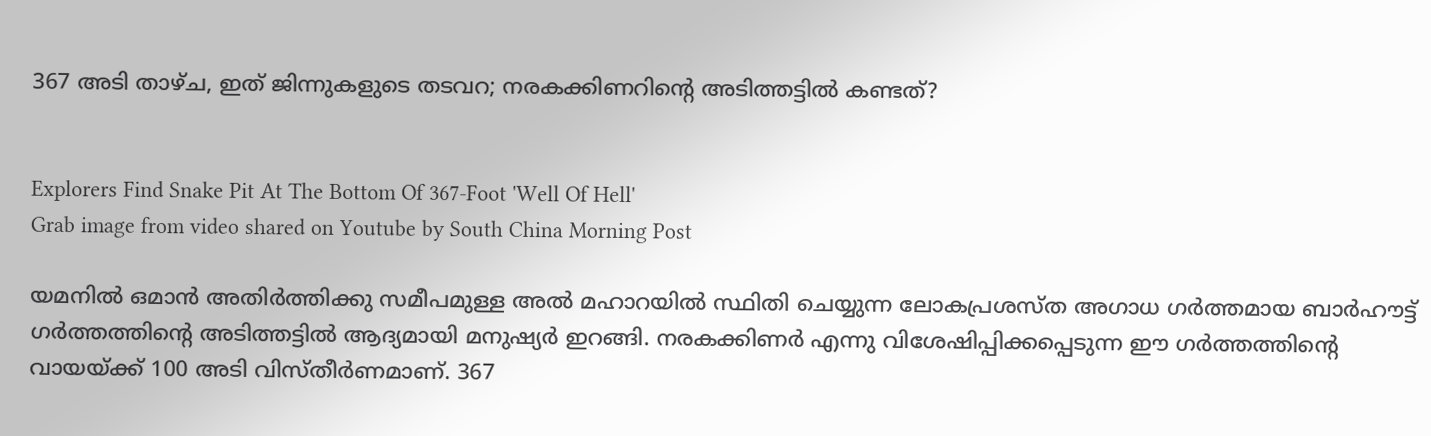367 അടി താഴ്ച, ഇത് ജിന്നുകളുടെ തടവറ; നരകക്കിണറിന്റെ അടിത്തട്ടിൽ കണ്ടത്?


Explorers Find Snake Pit At The Bottom Of 367-Foot 'Well Of Hell'
Grab image from video shared on Youtube by South China Morning Post

യമനിൽ ഒമാൻ അതിർത്തിക്കു സമീപമുള്ള അൽ മഹാറയിൽ സ്ഥിതി ചെയ്യുന്ന ലോകപ്രശസ്ത അഗാധ ഗർത്തമായ ബാർഹൗട്ട് ഗർത്തത്തിന്റെ അടിത്തട്ടിൽ ആദ്യമായി മനുഷ്യർ ഇറങ്ങി. നരകക്കിണർ എന്നു വിശേഷിപ്പിക്കപ്പെടുന്ന ഈ ഗർത്തത്തിന്റെ വായയ്ക്ക് 100 അടി വിസ്തീർണമാണ്. 367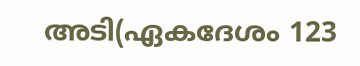അടി(ഏകദേശം 123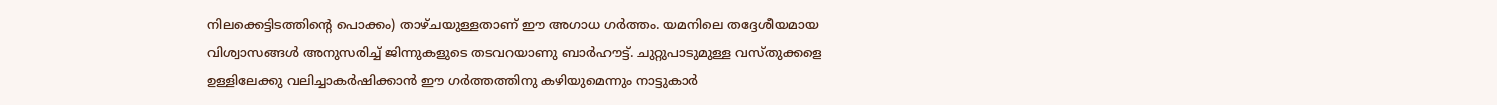നിലക്കെട്ടിടത്തിന്റെ പൊക്കം) താഴ്ചയുള്ളതാണ് ഈ അഗാധ ഗർത്തം. യമനിലെ തദ്ദേശീയമായ വിശ്വാസങ്ങൾ അനുസരിച്ച് ജിന്നുകളുടെ തടവറയാണു ബാർഹൗട്ട്. ചുറ്റുപാടുമുള്ള വസ്തുക്കളെ ഉള്ളിലേക്കു വലിച്ചാകർഷിക്കാൻ ഈ ഗർത്തത്തിനു കഴിയുമെന്നും നാട്ടുകാർ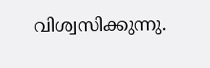വിശ്വസിക്കുന്നു.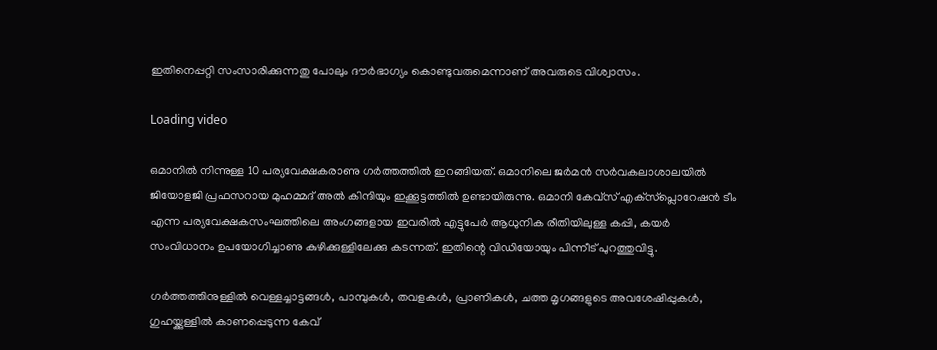ഇതിനെപ്പറ്റി സംസാരിക്കുന്നതു പോലും ദൗർഭാഗ്യം കൊണ്ടുവരുമെന്നാണ് അവരുടെ വിശ്വാസം.

Loading video

ഒമാനിൽ നിന്നുള്ള 10 പര്യവേക്ഷകരാണു ഗർത്തത്തിൽ ഇറങ്ങിയത്. ഒമാനിലെ ജർമൻ സർവകലാശാലയിൽ ജിയോളജി പ്രഫസറായ മുഹമ്മദ് അൽ കിന്ദിയും ഇക്കൂട്ടത്തിൽ ഉണ്ടായിരുന്നു. ഒമാനി കേവ്‌സ് എക്‌സ്‌പ്ലൊറേഷൻ ടീം എന്ന പര്യവേക്ഷകസംഘത്തിലെ അംഗങ്ങളായ ഇവരിൽ എട്ടുപേർ ആധുനിക രീതിയിലുള്ള കപ്പി, കയർ സംവിധാനം ഉപയോഗിച്ചാണു കുഴിക്കുള്ളിലേക്കു കടന്നത്. ഇതിന്റെ വിഡിയോയും പിന്നീട് പുറത്തുവിട്ടു.

ഗർത്തത്തിനുള്ളിൽ വെള്ളച്ചാട്ടങ്ങൾ, പാമ്പുകൾ, തവളകൾ, പ്രാണികൾ, ചത്ത മൃഗങ്ങളുടെ അവശേഷിപ്പുകൾ, ഗുഹയ്ക്കുള്ളിൽ കാണപ്പെടുന്ന കേവ്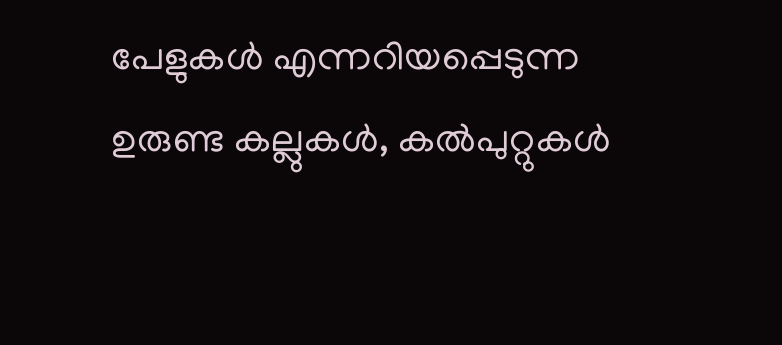പേളുകൾ എന്നറിയപ്പെടുന്ന ഉരുണ്ട കല്ലുകൾ, കൽപുറ്റുകൾ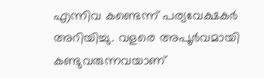എന്നിവ കണ്ടെന്ന് പര്യവേക്ഷകർ അറിയിച്ചു. വളരെ അപൂർവമായി കണ്ടുവരുന്നവയാണ്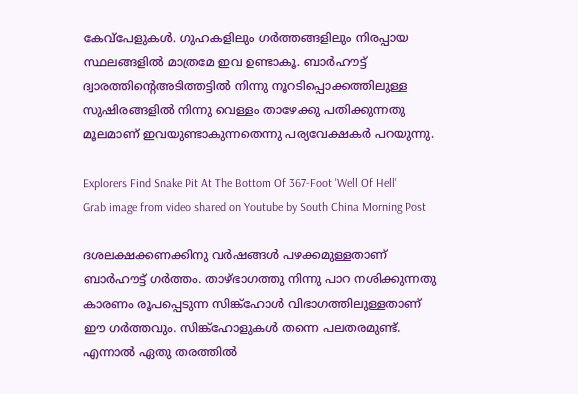കേവ്‌പേളുകൾ. ഗുഹകളിലും ഗർത്തങ്ങളിലും നിരപ്പായ സ്ഥലങ്ങളിൽ മാത്രമേ ഇവ ഉണ്ടാകൂ. ബാർഹൗട്ട് ദ്വാരത്തിന്റെഅടിത്തട്ടിൽ നിന്നു നൂറടിപ്പൊക്കത്തിലുള്ള സുഷിരങ്ങളിൽ നിന്നു വെള്ളം താഴേക്കു പതിക്കുന്നതു മൂലമാണ് ഇവയുണ്ടാകുന്നതെന്നു പര്യവേക്ഷകർ പറയുന്നു.

Explorers Find Snake Pit At The Bottom Of 367-Foot 'Well Of Hell'
Grab image from video shared on Youtube by South China Morning Post

ദശലക്ഷക്കണക്കിനു വർഷങ്ങൾ പഴക്കമുള്ളതാണ് ബാർഹൗട്ട് ഗർത്തം. താഴ്ഭാഗത്തു നിന്നു പാറ നശിക്കുന്നതു കാരണം രൂപപ്പെടുന്ന സിങ്ക്‌ഹോൾ വിഭാഗത്തിലുള്ളതാണ് ഈ ഗർത്തവും. സിങ്ക്‌ഹോളുകൾ തന്നെ പലതരമുണ്ട്. എന്നാൽ ഏതു തരത്തിൽ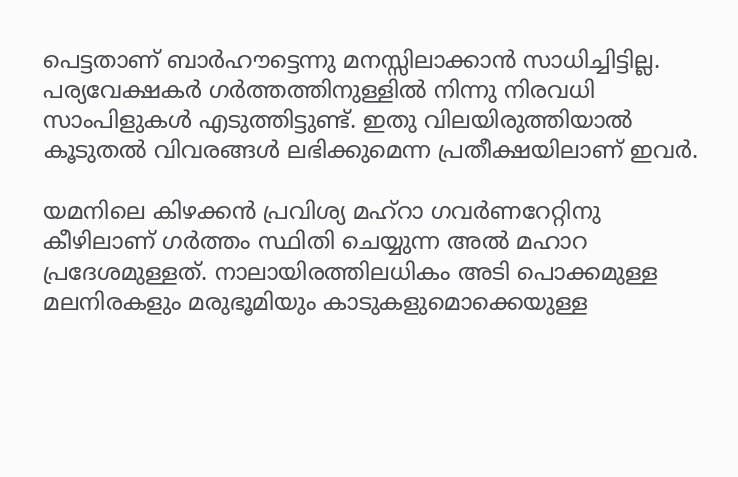പെട്ടതാണ് ബാർഹൗട്ടെന്നു മനസ്സിലാക്കാൻ സാധിച്ചിട്ടില്ല. പര്യവേക്ഷകർ ഗർത്തത്തിനുള്ളിൽ നിന്നു നിരവധി സാംപിളുകൾ എടുത്തിട്ടുണ്ട്. ഇതു വിലയിരുത്തിയാൽ കൂടുതൽ വിവരങ്ങൾ ലഭിക്കുമെന്ന പ്രതീക്ഷയിലാണ് ഇവർ.

യമനിലെ കിഴക്കൻ പ്രവിശ്യ മഹ്‌റാ ഗവർണറേറ്റിനു കീഴിലാണ് ഗർത്തം സ്ഥിതി ചെയ്യുന്ന അൽ മഹാറ പ്രദേശമുള്ളത്. നാലായിരത്തിലധികം അടി പൊക്കമുള്ള മലനിരകളും മരുഭൂമിയും കാടുകളുമൊക്കെയുള്ള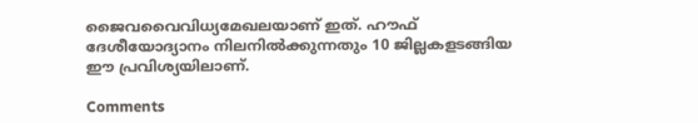ജൈവവൈവിധ്യമേഖലയാണ് ഇത്. ഹൗഫ് ദേശീയോദ്യാനം നിലനിൽക്കുന്നതും 10 ജില്ലകളടങ്ങിയ ഈ പ്രവിശ്യയിലാണ്.

Comments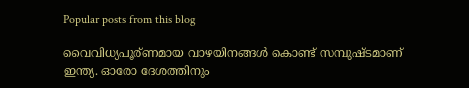Popular posts from this blog

വൈവിധ്യപൂര്ണമായ വാഴയിനങ്ങൾ കൊണ്ട് സമ്പുഷ്ടമാണ് ഇന്ത്യ. ഓരോ ദേശത്തിനും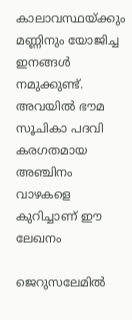കാലാവസ്ഥയ്ക്കും മണ്ണിനും യോജിച്ച ഇനങ്ങൾ നമുക്കുണ്ട്. അവയിൽ ഭൗമ സൂചികാ പദവി കരഗതമായ അഞ്ചിനം വാഴകളെ കുറിച്ചാണ് ഈ ലേഖനം

ജെറുസലേമിൽ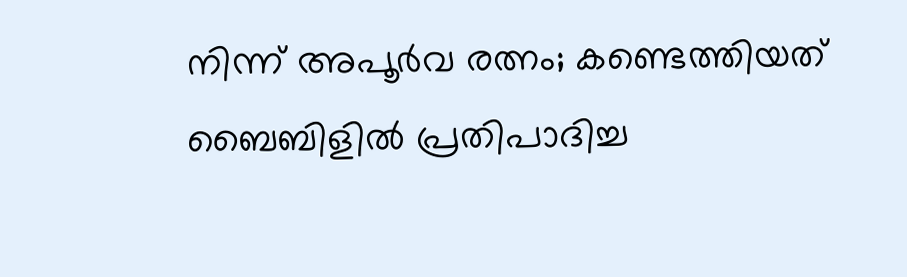നിന്ന് അപൂർവ രത്നം; കണ്ടെത്തിയത് ബൈബിളിൽ പ്രതിപാദിച്ച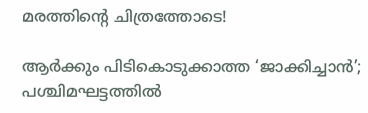മരത്തിന്റെ ചിത്രത്തോടെ!

ആർക്കും പിടികൊടുക്കാത്ത ‘ജാക്കിച്ചാൻ’; പശ്ചിമഘട്ടത്തിൽ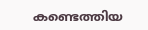കണ്ടെത്തിയ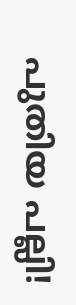പുതിയ പല്ലി!